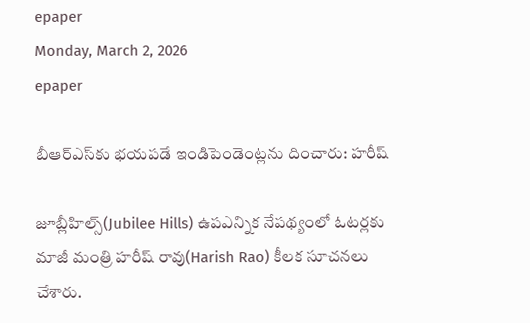epaper
Monday, March 2, 2026
epaper

బీఆర్ఎస్‌కు భయపడే ఇండిపెండెంట్లను దించారు: హరీష్

జూబ్లీహిల్స్(Jubilee Hills) ఉపఎన్నిక నేపథ్యంలో ఓటర్లకు మాజీ మంత్రి హరీష్ రావు(Harish Rao) కీలక సూచనలు చేశారు.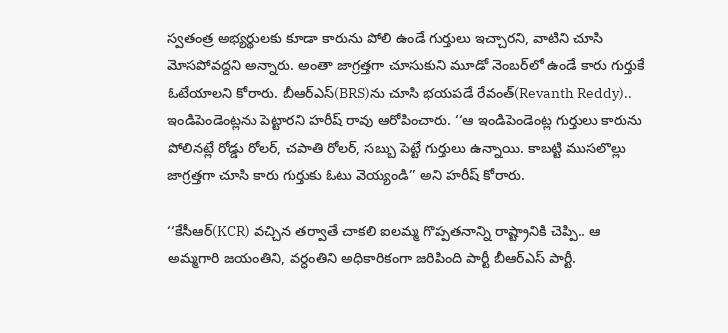స్వతంత్ర అభ్యర్థులకు కూడా కారును పోలి ఉండే గుర్తులు ఇచ్చారని, వాటిని చూసి మోసపోవద్దని అన్నారు. అంతా జాగ్రత్తగా చూసుకుని మూడో నెంబర్‌లో ఉండే కారు గుర్తుకే ఓటేయాలని కోరారు. బీఆర్ఎస్‌(BRS)ను చూసి భయపడే రేవంత్(Revanth Reddy).. ఇండిపెండెంట్లను పెట్టారని హరీష్ రావు ఆరోపించారు. ‘‘ఆ ఇండిపెండెంట్ల గుర్తులు కారును పోలినట్లే రోడ్డు రోలర్, చపాతి రోలర్, సబ్బు పెట్టే గుర్తులు ఉన్నాయి. కాబట్టి ముసలొల్లు జాగ్రత్తగా చూసి కారు గుర్తుకు ఓటు వెయ్యండి’’ అని హరీష్ కోరారు.

‘‘కేసీఆర్(KCR) వచ్చిన తర్వాతే చాకలి ఐలమ్మ గొప్పతనాన్ని రాష్ట్రానికి చెప్పి.. ఆ అమ్మగారి జయంతిని, వర్ధంతిని అధికారికంగా జరిపింది పార్టీ బీఆర్ఎస్ పార్టీ.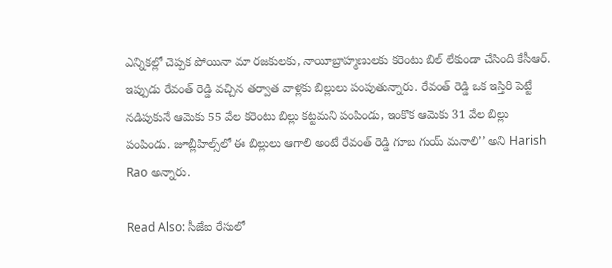ఎన్నికల్లో చెప్పక పోయినా మా రజకులకు, నాయీబ్రాహ్మణులకు కరెంటు బిల్ లేకుండా చేసింది కేసీఆర్. ఇప్పుడు రేవంత్ రెడ్డి వచ్చిన తర్వాత వాళ్లకు బిల్లులు పంపుతున్నారు. రేవంత్ రెడ్డి ఒక ఇస్తిరి పెట్టే నడిపుకునే ఆమెకు 55 వేల కరెంటు బిల్లు కట్టమని పంపిండు, ఇంకొక ఆమెకు 31 వేల బిల్లు పంపిండు. జూబ్లీహిల్స్‌లో ఈ బిల్లులు ఆగాలి అంటే రేవంత్ రెడ్డి గూబ గుయ్ మనాలి’’ అని Harish Rao అన్నారు.

Read Also: సీజేఐ రేసులో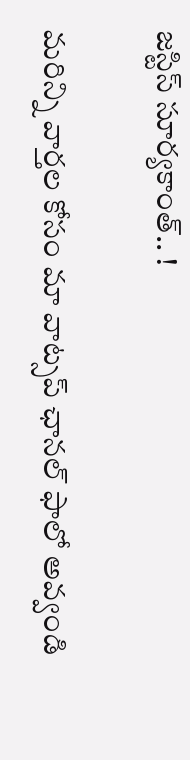జస్టిస్ సూర్యకాంత్.. !

మ‌రిన్ని వార్త‌ల కోసం మా వాట్స‌ప్ ఛాన‌ల్ ఫాలో అవ్వండి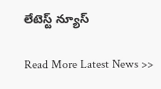లేటెస్ట్ న్యూస్‌

Read More Latest News >>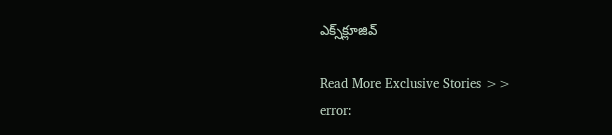ఎక్స్‌క్లూజివ్‌

Read More Exclusive Stories >>
error: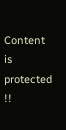Content is protected !!